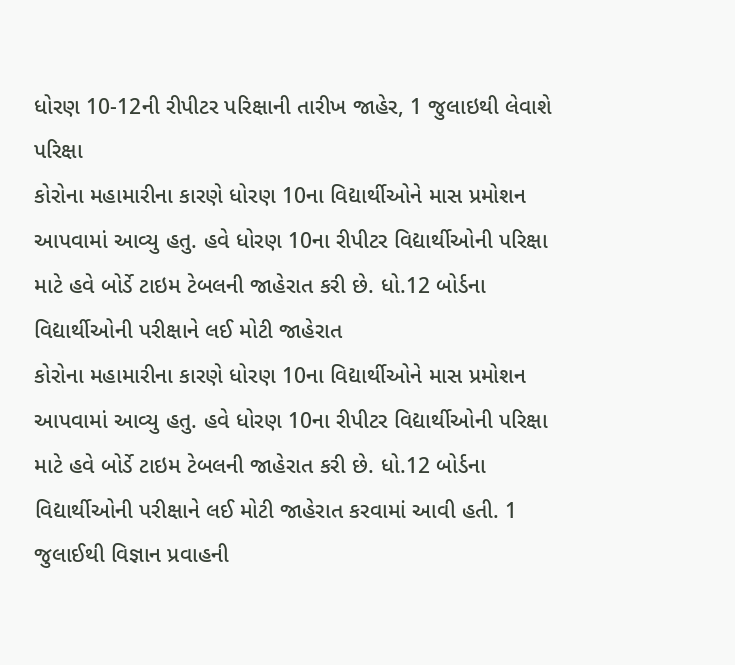ધોરણ 10-12ની રીપીટર પરિક્ષાની તારીખ જાહેર, 1 જુલાઇથી લેવાશે પરિક્ષા
કોરોના મહામારીના કારણે ધોરણ 10ના વિદ્યાર્થીઓને માસ પ્રમોશન આપવામાં આવ્યુ હતુ. હવે ધોરણ 10ના રીપીટર વિદ્યાર્થીઓની પરિક્ષા માટે હવે બોર્ડે ટાઇમ ટેબલની જાહેરાત કરી છે. ધો.12 બોર્ડના વિદ્યાર્થીઓની પરીક્ષાને લઈ મોટી જાહેરાત
કોરોના મહામારીના કારણે ધોરણ 10ના વિદ્યાર્થીઓને માસ પ્રમોશન આપવામાં આવ્યુ હતુ. હવે ધોરણ 10ના રીપીટર વિદ્યાર્થીઓની પરિક્ષા માટે હવે બોર્ડે ટાઇમ ટેબલની જાહેરાત કરી છે. ધો.12 બોર્ડના વિદ્યાર્થીઓની પરીક્ષાને લઈ મોટી જાહેરાત કરવામાં આવી હતી. 1 જુલાઈથી વિજ્ઞાન પ્રવાહની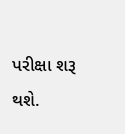પરીક્ષા શરૂ થશે.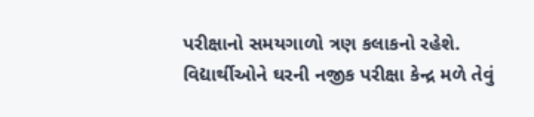પરીક્ષાનો સમયગાળો ત્રણ કલાકનો રહેશે. વિદ્યાર્થીઓને ઘરની નજીક પરીક્ષા કેન્દ્ર મળે તેવું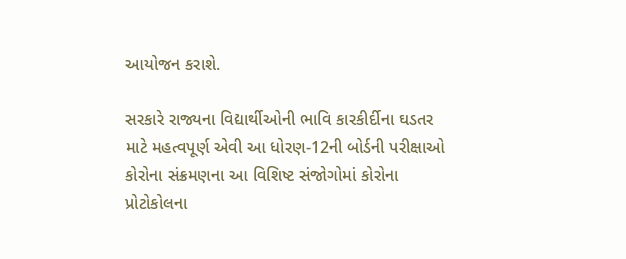આયોજન કરાશે.

સરકારે રાજ્યના વિદ્યાર્થીઓની ભાવિ કારકીર્દીના ઘડતર માટે મહત્વપૂર્ણ એવી આ ધોરણ-12ની બોર્ડની પરીક્ષાઓ કોરોના સંક્રમણના આ વિશિષ્ટ સંજોગોમાં કોરોના પ્રોટોકોલના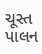ચૂસ્ત પાલન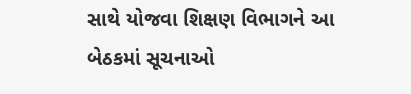સાથે યોજવા શિક્ષણ વિભાગને આ બેઠકમાં સૂચનાઓ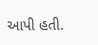આપી હતી.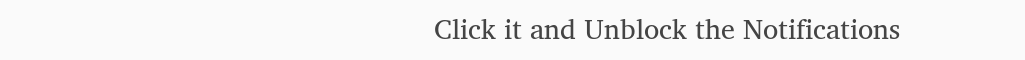Click it and Unblock the Notifications